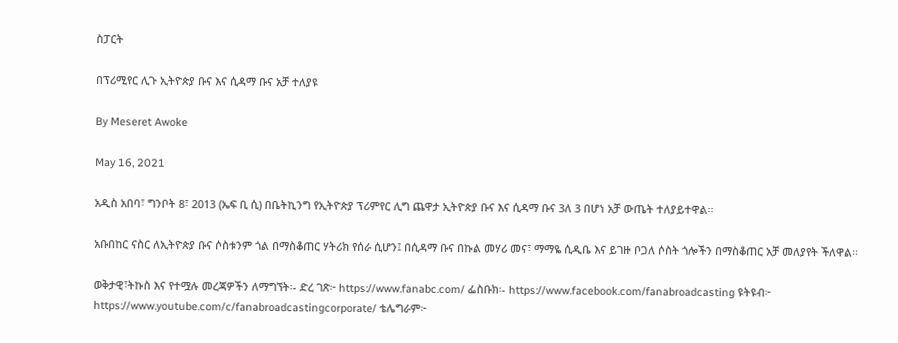ስፓርት

በፕሪሚየር ሊጉ ኢትዮጵያ ቡና እና ሲዳማ ቡና አቻ ተለያዩ

By Meseret Awoke

May 16, 2021

አዲስ አበባ፣ ግንቦት 8፣ 2013 (ኤፍ ቢ ሲ) በቤትኪንግ የኢትዮጵያ ፕሪምየር ሊግ ጨዋታ ኢትዮጵያ ቡና እና ሲዳማ ቡና 3ለ 3 በሆነ አቻ ውጤት ተለያይተዋል፡፡

አቡበከር ናስር ለኢትዮጵያ ቡና ሶስቱንም ጎል በማስቆጠር ሃትሪክ የሰራ ሲሆን፤ በሲዳማ ቡና በኩል መሃሪ መና፣ ማማዬ ሲዲቤ እና ይገዙ ቦጋለ ሶስት ጎሎችን በማስቆጠር አቻ መለያየት ችለዋል፡፡

ወቅታዊ፣ትኩስ እና የተሟሉ መረጃዎችን ለማግኘት፡- ድረ ገጽ፦ https://www.fanabc.com/ ፌስቡክ፡- https://www.facebook.com/fanabroadcasting ዩትዩብ፦ https://www.youtube.com/c/fanabroadcastingcorporate/ ቴሌግራም፦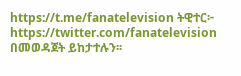https://t.me/fanatelevision ትዊተር፦ https://twitter.com/fanatelevision በመወዳጀት ይከታተሉን፡፡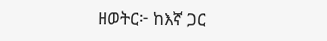ዘወትር፦ ከእኛ ጋር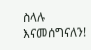ስላሉ እናመሰግናለን!